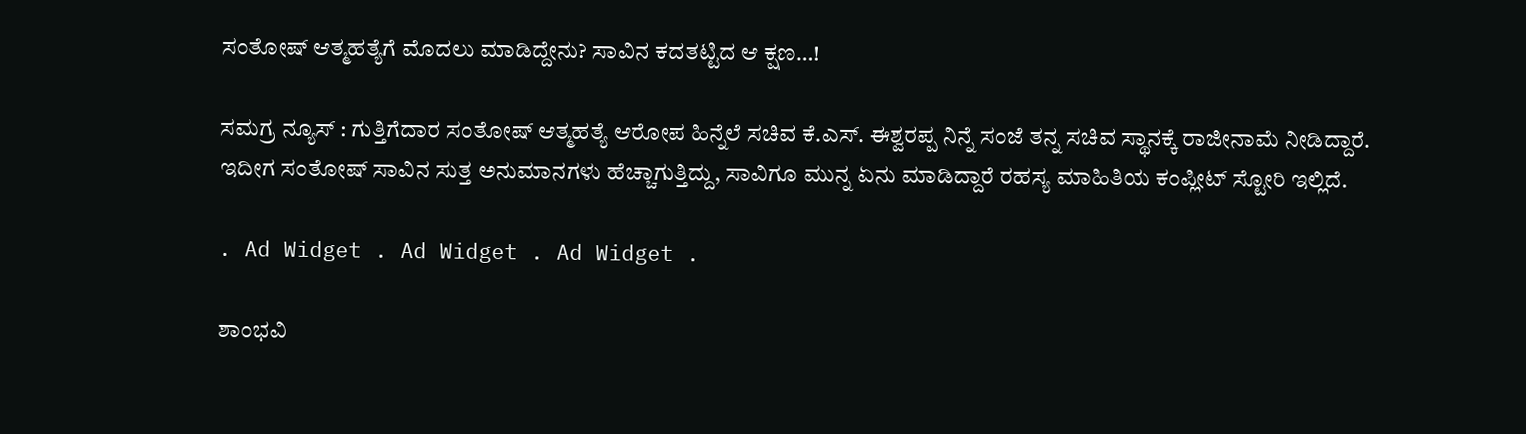ಸಂತೋಷ್ ಆತ್ಮಹತ್ಯೆಗೆ ಮೊದಲು ಮಾಡಿದ್ದೇನು? ಸಾವಿನ ಕದತಟ್ಟಿದ ಆ ಕ್ಷಣ…!

ಸಮಗ್ರ ನ್ಯೂಸ್ : ಗುತ್ತಿಗೆದಾರ ಸಂತೋಷ್ ಆತ್ಮಹತ್ಯೆ ಆರೋಪ ಹಿನ್ನೆಲೆ ಸಚಿವ ಕೆ.ಎಸ್‌. ಈಶ್ವರಪ್ಪ ನಿನ್ನೆ ಸಂಜೆ ತನ್ನ ಸಚಿವ ಸ್ಥಾನಕ್ಕೆ ರಾಜೀನಾಮೆ ನೀಡಿದ್ದಾರೆ. ಇದೀಗ ಸಂತೋಷ್‌ ಸಾವಿನ ಸುತ್ತ ಅನುಮಾನಗಳು ಹೆಚ್ಚಾಗುತ್ತಿದ್ದು, ಸಾವಿಗೂ ಮುನ್ನ ಏನು ಮಾಡಿದ್ದಾರೆ ರಹಸ್ಯ ಮಾಹಿತಿಯ ಕಂಪ್ಲೀಟ್‌ ಸ್ಟೋರಿ ಇಲ್ಲಿದೆ.

. Ad Widget . Ad Widget . Ad Widget .

ಶಾಂಭವಿ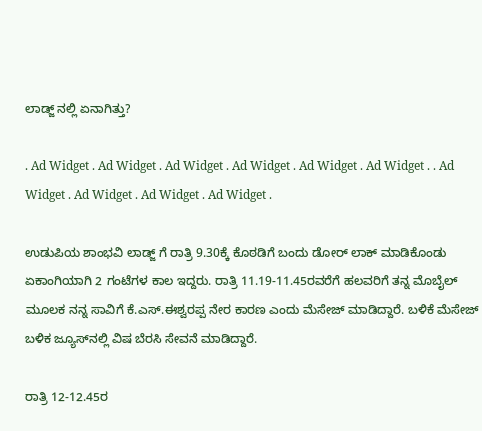ಲಾಡ್ಜ್ ನಲ್ಲಿ ಏನಾಗಿತ್ತು?

. Ad Widget . Ad Widget . Ad Widget . Ad Widget . Ad Widget . Ad Widget . . Ad Widget . Ad Widget . Ad Widget . Ad Widget .

ಉಡುಪಿಯ ಶಾಂಭವಿ ಲಾಡ್ಜ್ ಗೆ ರಾತ್ರಿ 9.30ಕ್ಕೆ ಕೊಠಡಿಗೆ ಬಂದು ಡೋರ್‌ ಲಾಕ್‌ ಮಾಡಿಕೊಂಡು ಏಕಾಂಗಿಯಾಗಿ 2 ಗಂಟೆಗಳ ಕಾಲ ಇದ್ದರು. ರಾತ್ರಿ 11.19-11.45ರವರೆಗೆ ಹಲವರಿಗೆ ತನ್ನ ಮೊಬೈಲ್‌ ಮೂಲಕ ನನ್ನ ಸಾವಿಗೆ ಕೆ.ಎಸ್‌.ಈಶ್ವರಪ್ಪ ನೇರ ಕಾರಣ ಎಂದು ಮೆಸೇಜ್‌ ಮಾಡಿದ್ದಾರೆ. ಬಳಿಕೆ ಮೆಸೇಜ್‌ ಬಳಿಕ ಜ್ಯೂಸ್‌ನಲ್ಲಿ ವಿಷ ಬೆರಸಿ ಸೇವನೆ ಮಾಡಿದ್ದಾರೆ.

ರಾತ್ರಿ 12-12.45ರ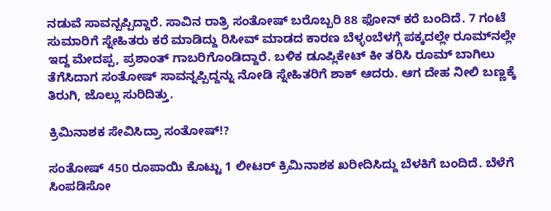ನಡುವೆ ಸಾವನ್ಬಪ್ಪಿದ್ದಾರೆ. ಸಾವಿನ ರಾತ್ರಿ ಸಂತೋಷ್‌ ಬರೊಬ್ಬರಿ 88 ಫೋನ್‌ ಕರೆ ಬಂದಿದೆ. 7 ಗಂಟೆ ಸುಮಾರಿಗೆ ಸ್ನೇಹಿತರು ಕರೆ ಮಾಡಿದ್ದು ರಿಸೀವ್‌ ಮಾಡದ ಕಾರಣ ಬೆಳ್ಳಂಬೆಳಗ್ಗೆ ಪಕ್ಕದಲ್ಲೇ ರೂಮ್‌ನಲ್ಲೇ ಇದ್ದ ಮೇದಪ್ಪ, ಪ್ರಶಾಂತ್‌ ಗಾಬರಿಗೊಂಡಿದ್ದಾರೆ. ಬಳಿಕ ಡೂಪ್ಲಿಕೇಟ್‌ ಕೀ ತರಿಸಿ ರೂಮ್‌ ಬಾಗಿಲು ತೆಗೆಸಿದಾಗ ಸಂತೋಷ್‌ ಸಾವನ್ನಪ್ಪಿದ್ದನ್ನು ನೋಡಿ ಸ್ನೇಹಿತರಿಗೆ ಶಾಕ್‌ ಆದರು. ಆಗ ದೇಹ ನೀಲಿ ಬಣ್ಣಕ್ಕೆ ತಿರುಗಿ, ಜೊಲ್ಲು ಸುರಿದಿತ್ತು.

ಕ್ರಿಮಿನಾಶಕ ಸೇವಿಸಿದ್ರಾ ಸಂತೋಷ್!?

ಸಂತೋಷ್ 450 ರೂಪಾಯಿ ಕೊಟ್ಟು 1 ಲೀಟರ್‌ ಕ್ರಿಮಿನಾಶಕ ಖರೀದಿಸಿದ್ದು ಬೆಳಕಿಗೆ ಬಂದಿದೆ. ಬೆಳೆಗೆ ಸಿಂಪಡಿಸೋ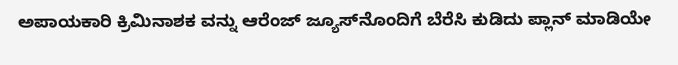ಅಪಾಯಕಾರಿ ಕ್ರಿಮಿನಾಶಕ ವನ್ನು ಆರೆಂಜ್‌ ಜ್ಯೂಸ್‌ನೊಂದಿಗೆ ಬೆರೆಸಿ ಕುಡಿದು ಪ್ಲಾನ್‌ ಮಾಡಿಯೇ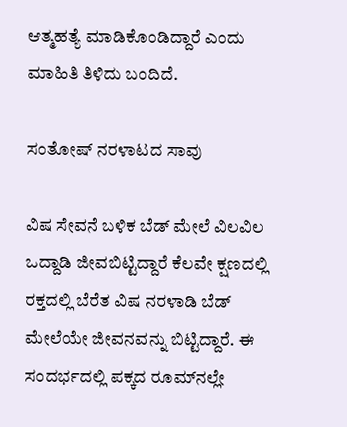ಆತ್ಮಹತ್ಯೆ ಮಾಡಿಕೊಂಡಿದ್ದಾರೆ ಎಂದು ಮಾಹಿತಿ ತಿಳಿದು ಬಂದಿದೆ.

ಸಂತೋಷ್‌ ನರಳಾಟದ ಸಾವು

ವಿಷ ಸೇವನೆ ಬಳಿಕ ಬೆಡ್‌ ಮೇಲೆ ವಿಲವಿಲ ಒದ್ದಾಡಿ ಜೀವಬಿಟ್ಟಿದ್ದಾರೆ ಕೆಲವೇ ಕ್ಷಣದಲ್ಲಿ ರಕ್ತದಲ್ಲಿ ಬೆರೆತ ವಿಷ ನರಳಾಡಿ ಬೆಡ್‌ ಮೇಲೆಯೇ ಜೀವನವನ್ನು ಬಿಟ್ಟಿದ್ದಾರೆ. ಈ ಸಂದರ್ಭದಲ್ಲಿ ಪಕ್ಕದ ರೂಮ್‌ನಲ್ಲೇ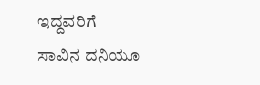ಇದ್ದವರಿಗೆ ಸಾವಿನ ದನಿಯೂ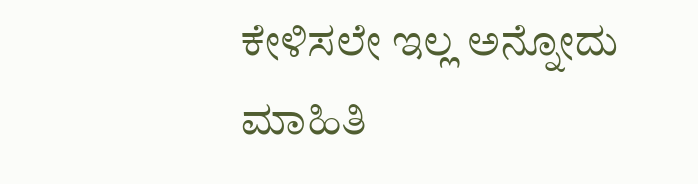ಕೇಳಿಸಲೇ ಇಲ್ಲ ಅನ್ನೋದು ಮಾಹಿತಿ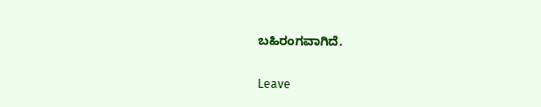ಬಹಿರಂಗವಾಗಿದೆ.

Leave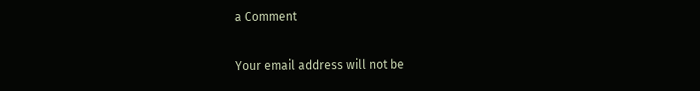a Comment

Your email address will not be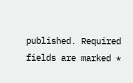published. Required fields are marked *